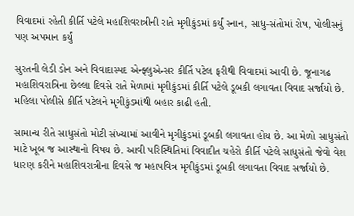વિવાદમાં રહેતી કીર્તિ પટેલે મહાશિવરાત્રીની રાતે મૃગીકુંડમાં કર્યું સ્નાન, સાધુ-સંતોમાં રોષ, પોલીસનું પણ અપમાન કર્યું

સુરતની લેડી ડોન અને વિવાદાસ્પદ એન્ફ્લુએન્સર કીર્તિ પટેલ ફરીથી વિવાદમાં આવી છે. જૂનાગઢ મહાશિવરાત્રિના છેલ્લા દિવસે રાતે મેળામાં મૃગીકુંડમાં કીર્તિ પટેલે ડૂબકી લગાવતા વિવાદ સર્જાયો છે. મહિલા પોલીસે કીર્તિ પટેલને મૃગીકુંડમાંથી બહાર કાઢી હતી.

સામાન્ય રીતે સાધુસંતો મોટી સંખ્યામાં આવીને મૃગીકુંડમાં ડૂબકી લગાવતા હોય છે. આ મેળો સાધુસંતો માટે ખૂબ જ આસ્થાનો વિષય છે. આવી પરિસ્થિતિમાં વિવાદીત ચહેરો કીર્તિ પટેલે સાધુસંતો જેવો વેશ ધારણ કરીને મહાશિવરાત્રીના દિવસે જ મહાપવિત્ર મૃગીકુંડમાં ડૂબકી લગાવતા વિવાદ સર્જાયો છે.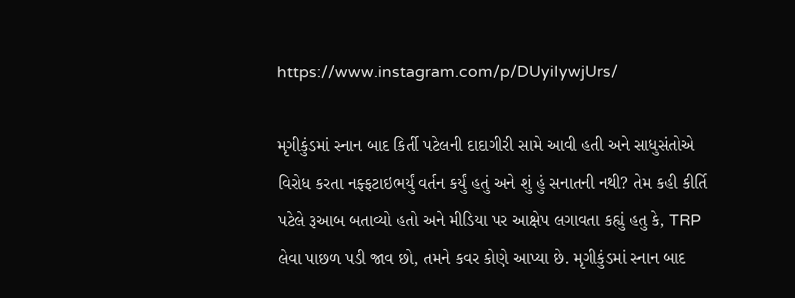https://www.instagram.com/p/DUyiIywjUrs/

મૃગીકુંડમાં સ્નાન બાદ કિર્તી પટેલની દાદાગીરી સામે આવી હતી અને સાધુસંતોએ વિરોધ કરતા નફ્ફટાઇભર્યું વર્તન કર્યું હતું અને શું હું સનાતની નથી? તેમ કહી કીર્તિ પટેલે રૂઆબ બતાવ્યો હતો અને મીડિયા પર આક્ષેપ લગાવતા કહ્યું હતુ કે, TRP લેવા પાછળ પડી જાવ છો, તમને કવર કોણે આપ્યા છે. મૃગીકુંડમાં સ્નાન બાદ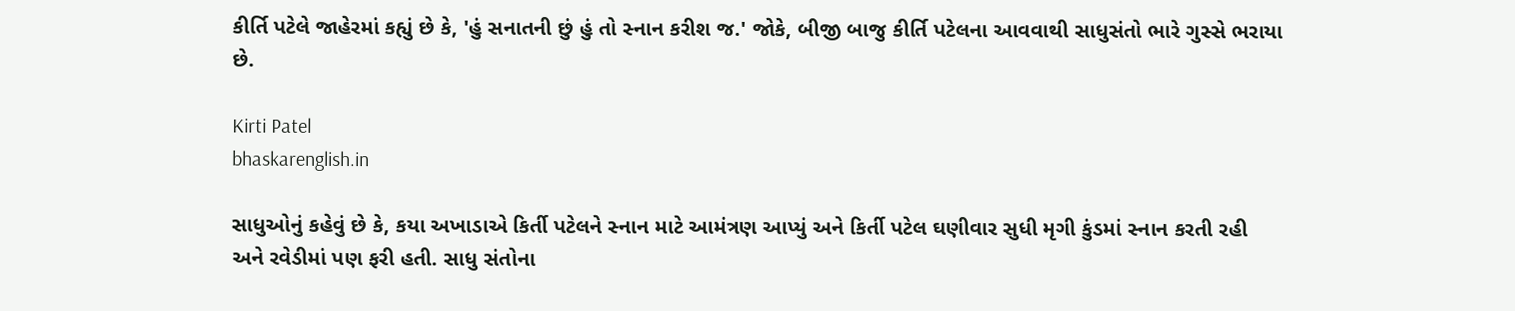કીર્તિ પટેલે જાહેરમાં કહ્યું છે કે, 'હું સનાતની છું હું તો સ્નાન કરીશ જ.' જોકે, બીજી બાજુ કીર્તિ પટેલના આવવાથી સાધુસંતો ભારે ગુસ્સે ભરાયા છે.

Kirti Patel
bhaskarenglish.in

સાધુઓનું કહેવું છે કે, કયા અખાડાએ કિર્તી પટેલને સ્નાન માટે આમંત્રણ આપ્યું અને કિર્તી પટેલ ઘણીવાર સુધી મૃગી કુંડમાં સ્નાન કરતી રહી અને રવેડીમાં પણ ફરી હતી. સાધુ સંતોના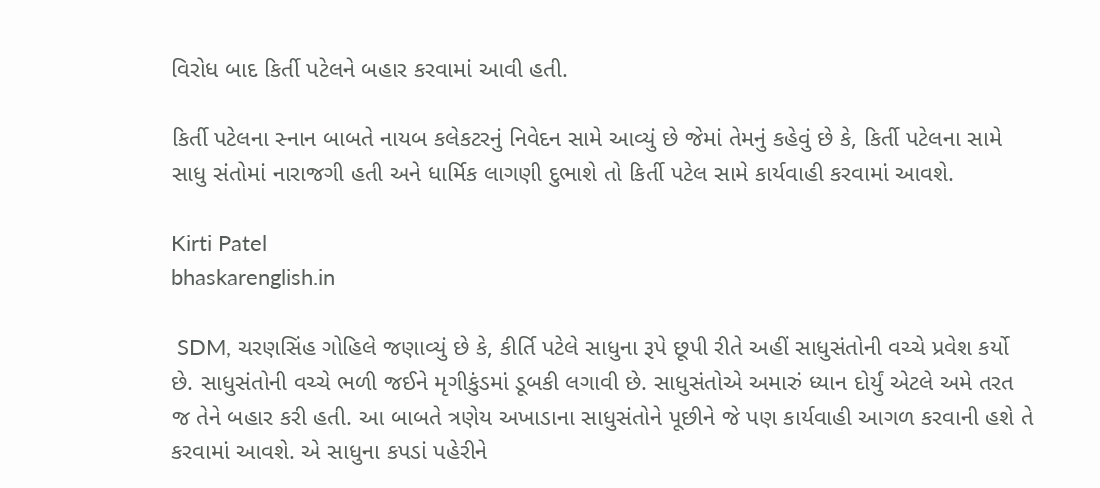વિરોધ બાદ કિર્તી પટેલને બહાર કરવામાં આવી હતી.

કિર્તી પટેલના સ્નાન બાબતે નાયબ કલેકટરનું નિવેદન સામે આવ્યું છે જેમાં તેમનું કહેવું છે કે, કિર્તી પટેલના સામે સાધુ સંતોમાં નારાજગી હતી અને ધાર્મિક લાગણી દુભાશે તો કિર્તી પટેલ સામે કાર્યવાહી કરવામાં આવશે.

Kirti Patel
bhaskarenglish.in

 SDM, ચરણસિંહ ગોહિલે જણાવ્યું છે કે, કીર્તિ પટેલે સાધુના રૂપે છૂપી રીતે અહીં સાધુસંતોની વચ્ચે પ્રવેશ કર્યો છે. સાધુસંતોની વચ્ચે ભળી જઈને મૃગીકુંડમાં ડૂબકી લગાવી છે. સાધુસંતોએ અમારું ધ્યાન દોર્યું એટલે અમે તરત જ તેને બહાર કરી હતી. આ બાબતે ત્રણેય અખાડાના સાધુસંતોને પૂછીને જે પણ કાર્યવાહી આગળ કરવાની હશે તે કરવામાં આવશે. એ સાધુના કપડાં પહેરીને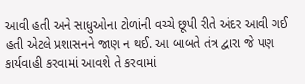આવી હતી અને સાધુઓના ટોળાંની વચ્ચે છૂપી રીતે અંદર આવી ગઈ હતી એટલે પ્રશાસનને જાણ ન થઈ. આ બાબતે તંત્ર દ્વારા જે પણ કાર્યવાહી કરવામાં આવશે તે કરવામાં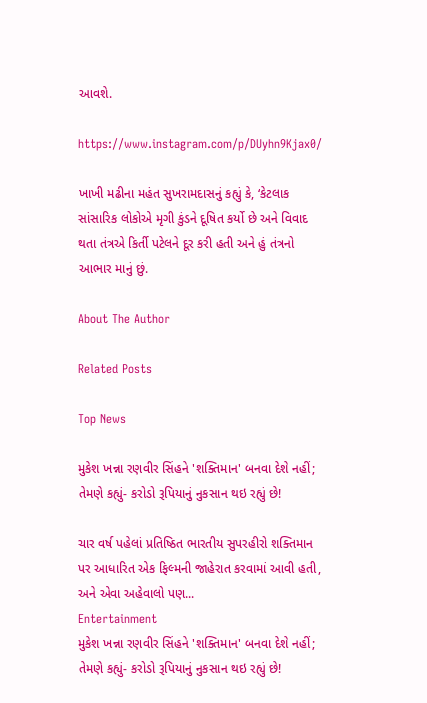આવશે.

https://www.instagram.com/p/DUyhn9Kjax0/

ખાખી મઢીના મહંત સુખરામદાસનું કહ્યું કે, ‘કેટલાક સાંસારિક લોકોએ મૃગી કુંડને દૂષિત કર્યો છે અને વિવાદ થતા તંત્રએ કિર્તી પટેલને દૂર કરી હતી અને હું તંત્રનો આભાર માનું છું.

About The Author

Related Posts

Top News

મુકેશ ખન્ના રણવીર સિંહને 'શક્તિમાન' બનવા દેશે નહીં; તેમણે કહ્યું- કરોડો રૂપિયાનું નુકસાન થઇ રહ્યું છે!

ચાર વર્ષ પહેલાં પ્રતિષ્ઠિત ભારતીય સુપરહીરો શક્તિમાન પર આધારિત એક ફિલ્મની જાહેરાત કરવામાં આવી હતી, અને એવા અહેવાલો પણ...
Entertainment
મુકેશ ખન્ના રણવીર સિંહને 'શક્તિમાન' બનવા દેશે નહીં; તેમણે કહ્યું- કરોડો રૂપિયાનું નુકસાન થઇ રહ્યું છે!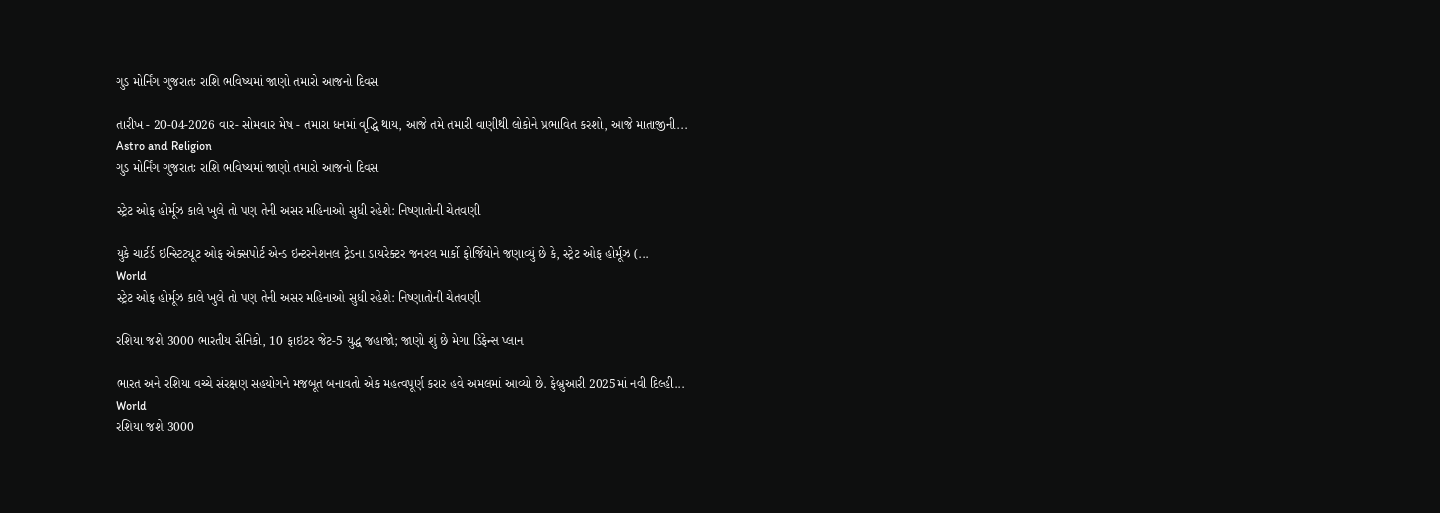ગુડ મોર્નિંગ ગુજરાતઃ રાશિ ભવિષ્યમાં જાણો તમારો આજનો દિવસ

તારીખ - 20-04-2026 વાર- સોમવાર મેષ - તમારા ધનમાં વૃદ્ધિ થાય, આજે તમે તમારી વાણીથી લોકોને પ્રભાવિત કરશો, આજે માતાજીની...
Astro and Religion
ગુડ મોર્નિંગ ગુજરાતઃ રાશિ ભવિષ્યમાં જાણો તમારો આજનો દિવસ

સ્ટ્રેટ ઓફ હોર્મૂઝ કાલે ખુલે તો પણ તેની અસર મહિનાઓ સુધી રહેશે: નિષ્ણાતોની ચેતવણી

યુકે ચાર્ટર્ડ ઇન્સ્ટિટ્યૂટ ઓફ એક્સપોર્ટ એન્ડ ઇન્ટરનેશનલ ટ્રેડના ડાયરેક્ટર જનરલ માર્કો ફોર્જિયોને જણાવ્યું છે કે, સ્ટ્રેટ ઓફ હોર્મૂઝ (...
World
સ્ટ્રેટ ઓફ હોર્મૂઝ કાલે ખુલે તો પણ તેની અસર મહિનાઓ સુધી રહેશે: નિષ્ણાતોની ચેતવણી

રશિયા જશે 3000 ભારતીય સૈનિકો, 10 ફાઇટર જેટ-5 યુદ્ધ જહાજો; જાણો શું છે મેગા ડિફેન્સ પ્લાન

ભારત અને રશિયા વચ્ચે સંરક્ષણ સહયોગને મજબૂત બનાવતો એક મહત્વપૂર્ણ કરાર હવે અમલમાં આવ્યો છે. ફેબ્રુઆરી 2025માં નવી દિલ્હી...
World
રશિયા જશે 3000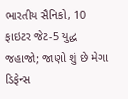ભારતીય સૈનિકો, 10 ફાઇટર જેટ-5 યુદ્ધ જહાજો; જાણો શું છે મેગા ડિફેન્સ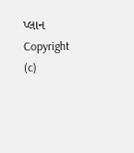પ્લાન
Copyright (c)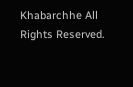Khabarchhe All Rights Reserved.